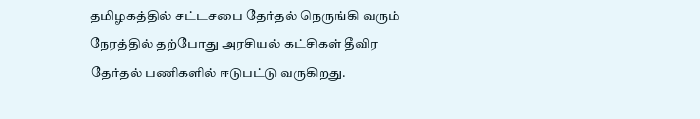தமிழகத்தில் சட்டசபை தேர்தல் நெருங்கி வரும் நேரத்தில் தற்போது அரசியல் கட்சிகள் தீவிர தேர்தல் பணிகளில் ஈடுபட்டு வருகிறது.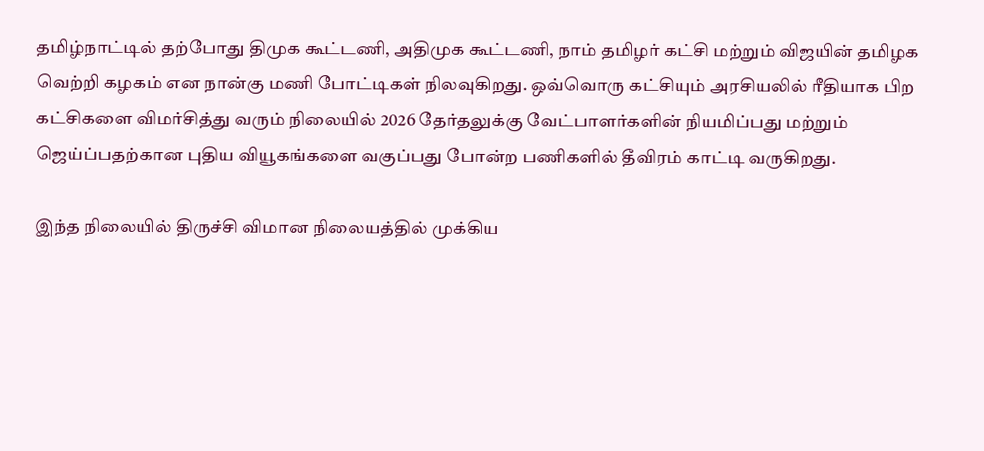தமிழ்நாட்டில் தற்போது திமுக கூட்டணி, அதிமுக கூட்டணி, நாம் தமிழர் கட்சி மற்றும் விஜயின் தமிழக வெற்றி கழகம் என நான்கு மணி போட்டிகள் நிலவுகிறது. ஒவ்வொரு கட்சியும் அரசியலில் ரீதியாக பிற கட்சிகளை விமர்சித்து வரும் நிலையில் 2026 தேர்தலுக்கு வேட்பாளர்களின் நியமிப்பது மற்றும் ஜெய்ப்பதற்கான புதிய வியூகங்களை வகுப்பது போன்ற பணிகளில் தீவிரம் காட்டி வருகிறது.

இந்த நிலையில் திருச்சி விமான நிலையத்தில் முக்கிய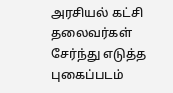அரசியல் கட்சி தலைவர்கள் சேர்ந்து எடுத்த புகைப்படம்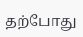தற்போது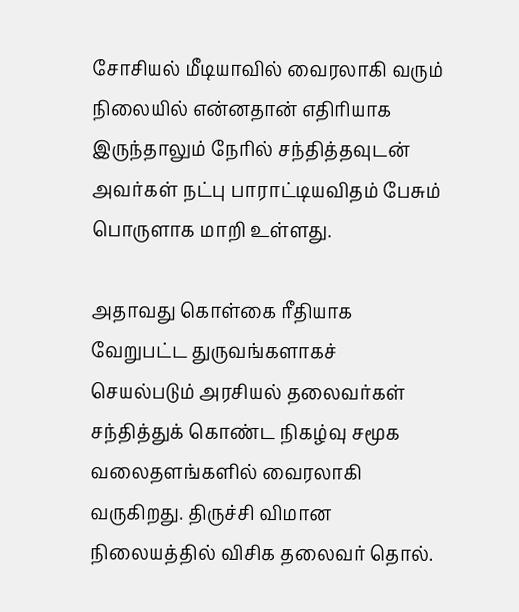சோசியல் மீடியாவில் வைரலாகி வரும் நிலையில் என்னதான் எதிரியாக இருந்தாலும் நேரில் சந்தித்தவுடன் அவர்கள் நட்பு பாராட்டியவிதம் பேசும் பொருளாக மாறி உள்ளது.

அதாவது கொள்கை ரீதியாக வேறுபட்ட துருவங்களாகச் செயல்படும் அரசியல் தலைவர்கள் சந்தித்துக் கொண்ட நிகழ்வு சமூக வலைதளங்களில் வைரலாகி வருகிறது. திருச்சி விமான நிலையத்தில் விசிக தலைவர் தொல்.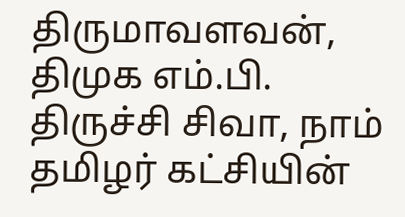திருமாவளவன், திமுக எம்.பி. திருச்சி சிவா, நாம் தமிழர் கட்சியின்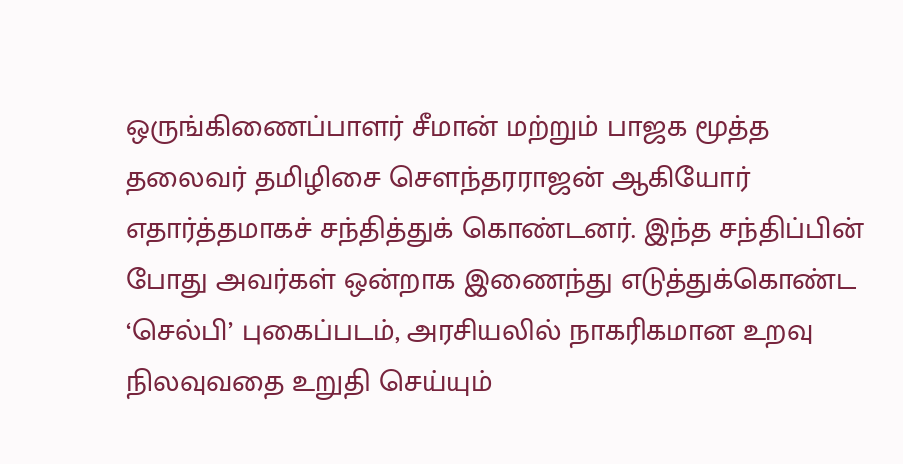ஒருங்கிணைப்பாளர் சீமான் மற்றும் பாஜக மூத்த தலைவர் தமிழிசை சௌந்தரராஜன் ஆகியோர் எதார்த்தமாகச் சந்தித்துக் கொண்டனர். இந்த சந்திப்பின் போது அவர்கள் ஒன்றாக இணைந்து எடுத்துக்கொண்ட ‘செல்பி’ புகைப்படம், அரசியலில் நாகரிகமான உறவு நிலவுவதை உறுதி செய்யும்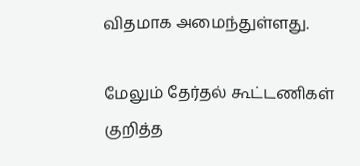விதமாக அமைந்துள்ளது.

மேலும் தேர்தல் கூட்டணிகள் குறித்த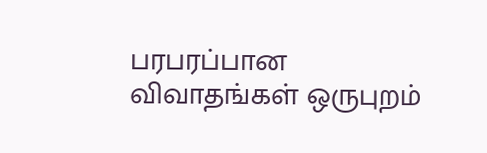பரபரப்பான விவாதங்கள் ஒருபுறம்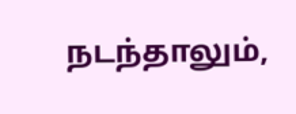நடந்தாலும்,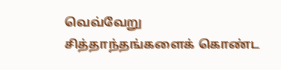வெவ்வேறு சித்தாந்தங்களைக் கொண்ட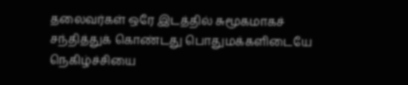தலைவர்கள் ஒரே இடத்தில் சுமூகமாகச் சந்தித்துக் கொண்டது பொதுமக்களிடையே நெகிழ்ச்சியை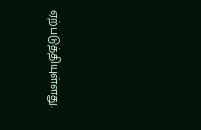ஏற்படுத்தியுள்ளது.